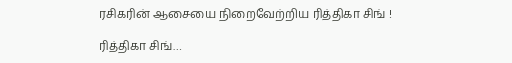ரசிகரின் ஆசையை நிறைவேற்றிய ரித்திகா சிங் !

ரித்திகா சிங்…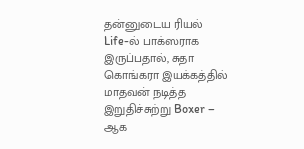தன்னுடைய ரியல் Life-ல் பாக்ஸராக இருப்பதால், சுதா கொங்கரா இயக்கத்தில் மாதவன் நடித்த இறுதிச்சுற்று Boxer – ஆக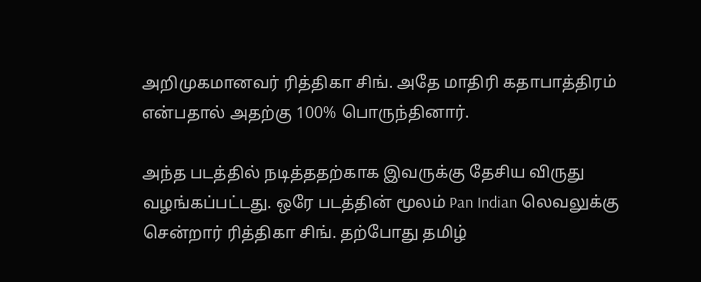அறிமுகமானவர் ரித்திகா சிங். அதே மாதிரி கதாபாத்திரம் என்பதால் அதற்கு 100% பொருந்தினார்.

அந்த படத்தில் நடித்ததற்காக இவருக்கு தேசிய விருது வழங்கப்பட்டது. ஒரே படத்தின் மூலம் Pan Indian லெவலுக்கு சென்றார் ரித்திகா சிங். தற்போது தமிழ்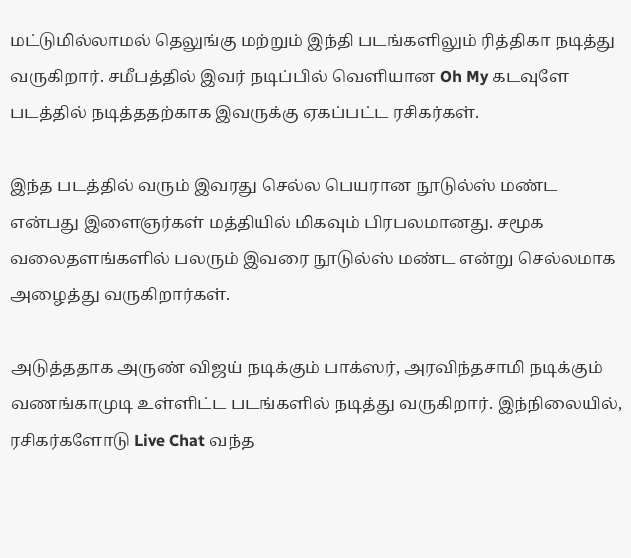மட்டுமில்லாமல் தெலுங்கு மற்றும் இந்தி படங்களிலும் ரித்திகா நடித்து வருகிறார். சமீபத்தில் இவர் நடிப்பில் வெளியான Oh My கடவுளே படத்தில் நடித்ததற்காக இவருக்கு ஏகப்பட்ட ரசிகர்கள்.

இந்த படத்தில் வரும் இவரது செல்ல பெயரான நூடுல்ஸ் மண்ட என்பது இளைஞர்கள் மத்தியில் மிகவும் பிரபலமானது. சமூக வலைதளங்களில் பலரும் இவரை நூடுல்ஸ் மண்ட என்று செல்லமாக அழைத்து வருகிறார்கள்.

அடுத்ததாக அருண் விஜய் நடிக்கும் பாக்ஸர், அரவிந்தசாமி நடிக்கும் வணங்காமுடி உள்ளிட்ட படங்களில் நடித்து வருகிறார். இந்நிலையில், ரசிகர்களோடு Live Chat வந்த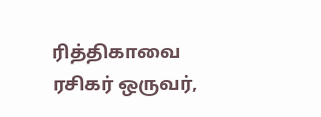ரித்திகாவை ரசிகர் ஒருவர்,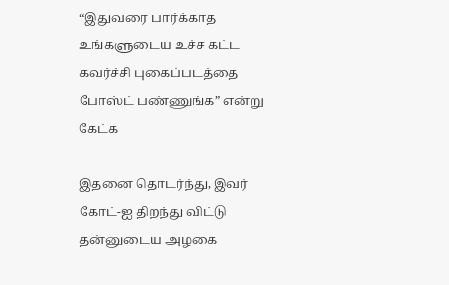“இதுவரை பார்க்காத உங்களுடைய உச்ச கட்ட கவர்ச்சி புகைப்படத்தை போஸ்ட் பண்ணுங்க” என்று கேட்க

இதனை தொடர்ந்து, இவர் கோட்-ஐ திறந்து விட்டு தன்னுடைய அழகை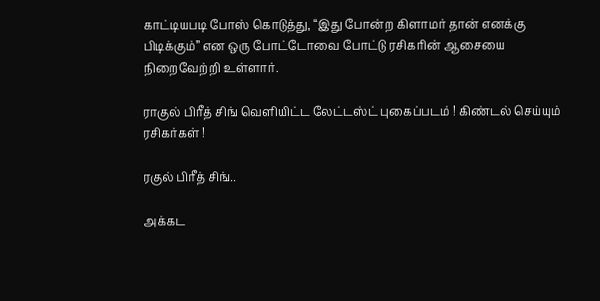காட்டியபடி போஸ் கொடுத்து, “இது போன்ற கிளாமர் தான் எனக்கு பிடிக்கும்” என ஒரு போட்டோவை போட்டு ரசிகரின் ஆசையை நிறைவேற்றி உள்ளார்.

ராகுல் பிரீத் சிங் வெளியிட்ட லேட்டஸ்ட் புகைப்படம் ! கிண்டல் செய்யும் ரசிகர்கள் !

ரகுல் பிரீத் சிங்..

அக்கட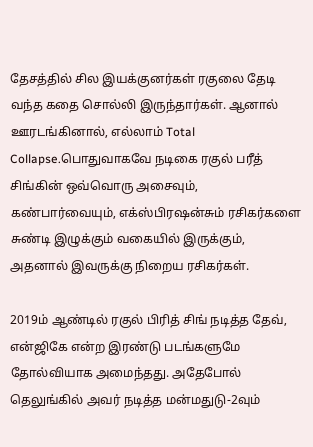தேசத்தில் சில இயக்குனர்கள் ரகுலை தேடி வந்த கதை சொல்லி இருந்தார்கள். ஆனால் ஊரடங்கினால், எல்லாம் Total Collapse.பொதுவாகவே நடிகை ரகுல் பரீத் சிங்கின் ஒவ்வொரு அசைவும், கண்பார்வையும், எக்ஸ்பிரஷன்சும் ரசிகர்களை சுண்டி இழுக்கும் வகையில் இருக்கும், அதனால் இவருக்கு நிறைய ரசிகர்கள்.

2019ம் ஆண்டில் ரகுல் பிரித் சிங் நடித்த தேவ், என்ஜிகே என்ற இரண்டு படங்களுமே தோல்வியாக அமைந்தது. அதேபோல் தெலுங்கில் அவர் நடித்த மன்மதுடு-2வும்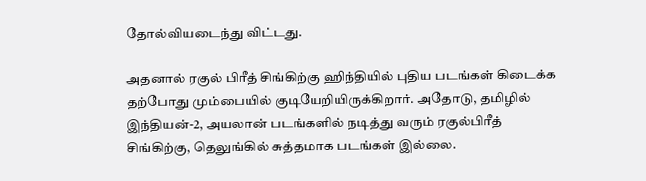தோல்வியடைந்து விட்டது.

அதனால் ரகுல் பிரீத் சிங்கிற்கு ஹிந்தியில் புதிய படங்கள் கிடைக்க தற்போது மும்பையில் குடியேறியிருக்கிறார். அதோடு, தமிழில் இந்தியன்-2, அயலான் படங்களில் நடித்து வரும் ரகுல்பிரீத் சிங்கிற்கு, தெலுங்கில் சுத்தமாக படங்கள் இல்லை.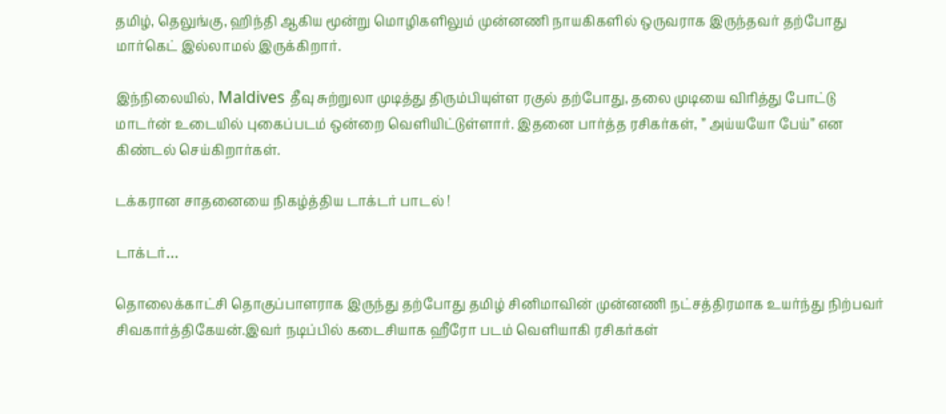தமிழ், தெலுங்கு, ஹிந்தி ஆகிய மூன்று மொழிகளிலும் முன்னணி நாயகிகளில் ஒருவராக இருந்தவர் தற்போது மார்கெட் இல்லாமல் இருக்கிறார்.

இந்நிலையில், Maldives தீவு சுற்றுலா முடித்து திரும்பியுள்ள ரகுல் தற்போது, தலை முடியை விரித்து போட்டு மாடர்ன் உடையில் புகைப்படம் ஒன்றை வெளியிட்டுள்ளார். இதனை பார்த்த ரசிகர்கள், ” அய்யயோ பேய்” என கிண்டல் செய்கிறார்கள்.

டக்கரான சாதனையை நிகழ்த்திய டாக்டர் பாடல் !

டாக்டர்…

தொலைக்காட்சி தொகுப்பாளராக இருந்து தற்போது தமிழ் சினிமாவின் முன்னணி நட்சத்திரமாக உயர்ந்து நிற்பவர் சிவகார்த்திகேயன்.இவர் நடிப்பில் கடைசியாக ஹீரோ படம் வெளியாகி ரசிகர்கள்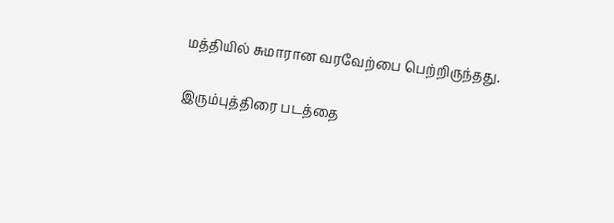மத்தியில் சுமாரான வரவேற்பை பெற்றிருந்தது.

இரும்புத்திரை படத்தை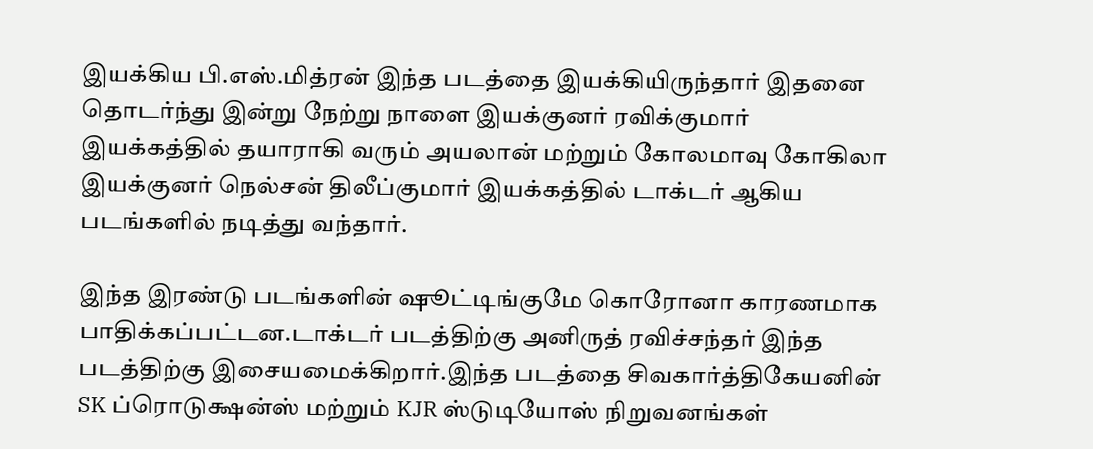இயக்கிய பி.எஸ்.மித்ரன் இந்த படத்தை இயக்கியிருந்தார் இதனை தொடர்ந்து இன்று நேற்று நாளை இயக்குனர் ரவிக்குமார் இயக்கத்தில் தயாராகி வரும் அயலான் மற்றும் கோலமாவு கோகிலா இயக்குனர் நெல்சன் திலீப்குமார் இயக்கத்தில் டாக்டர் ஆகிய படங்களில் நடித்து வந்தார்.

இந்த இரண்டு படங்களின் ஷூட்டிங்குமே கொரோனா காரணமாக பாதிக்கப்பட்டன.டாக்டர் படத்திற்கு அனிருத் ரவிச்சந்தர் இந்த படத்திற்கு இசையமைக்கிறார்.இந்த படத்தை சிவகார்த்திகேயனின் SK ப்ரொடுக்ஷன்ஸ் மற்றும் KJR ஸ்டுடியோஸ் நிறுவனங்கள்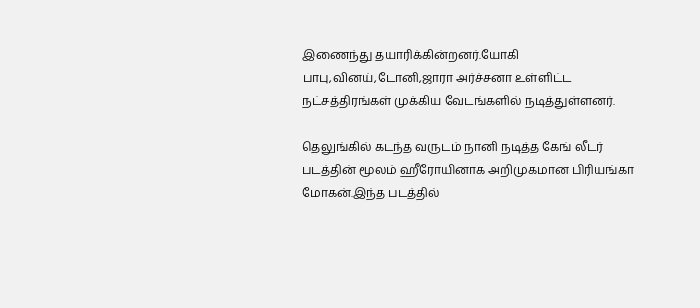இணைந்து தயாரிக்கின்றனர்.யோகி பாபு,வினய்,டோனி,ஜாரா அர்ச்சனா உள்ளிட்ட நட்சத்திரங்கள் முக்கிய வேடங்களில் நடித்துள்ளனர்.

தெலுங்கில் கடந்த வருடம் நானி நடித்த கேங் லீடர் படத்தின் மூலம் ஹீரோயினாக அறிமுகமான பிரியங்கா மோகன்.இந்த படத்தில்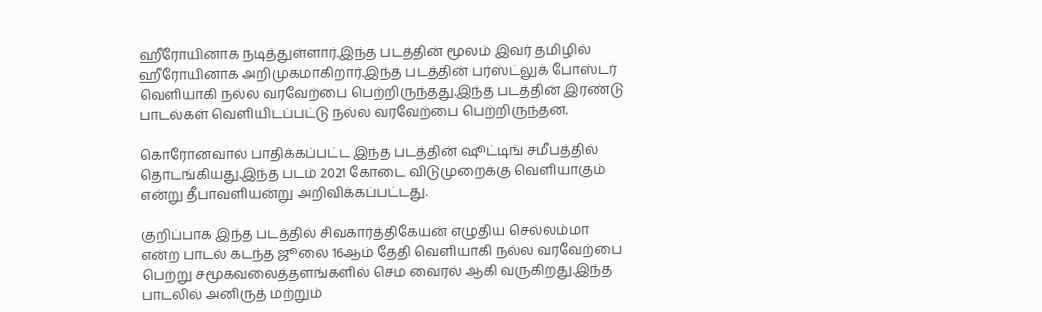ஹீரோயினாக நடித்துள்ளார்.இந்த படத்தின் மூலம் இவர் தமிழில் ஹீரோயினாக அறிமுகமாகிறார்.இந்த படத்தின் பர்ஸ்ட்லுக் போஸ்டர் வெளியாகி நல்ல வரவேற்பை பெற்றிருந்தது.இந்த படத்தின் இரண்டு பாடல்கள் வெளியிடப்பட்டு நல்ல வரவேற்பை பெற்றிருந்தன.

கொரோனவால் பாதிக்கப்பட்ட இந்த படத்தின் ஷூட்டிங் சமீபத்தில் தொடங்கியது.இந்த படம் 2021 கோடை விடுமுறைக்கு வெளியாகும் என்று தீபாவளியன்று அறிவிக்கப்பட்டது.

குறிப்பாக இந்த படத்தில் சிவகார்த்திகேயன் எழுதிய செல்லம்மா என்ற பாடல் கடந்த ஜூலை 16ஆம் தேதி வெளியாகி நல்ல வரவேற்பை பெற்று சமூகவலைத்தளங்களில் செம வைரல் ஆகி வருகிறது.இந்த பாடலில் அனிருத் மற்றும்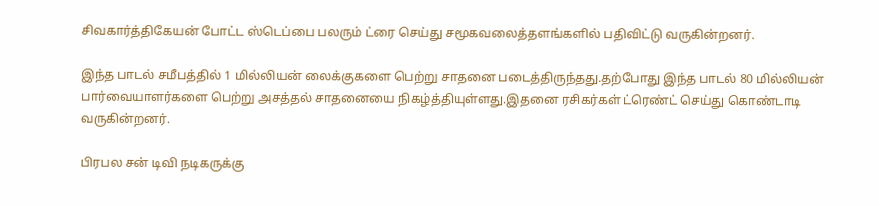சிவகார்த்திகேயன் போட்ட ஸ்டெப்பை பலரும் ட்ரை செய்து சமூகவலைத்தளங்களில் பதிவிட்டு வருகின்றனர்.

இந்த பாடல் சமீபத்தில் 1 மில்லியன் லைக்குகளை பெற்று சாதனை படைத்திருந்தது.தற்போது இந்த பாடல் 80 மில்லியன் பார்வையாளர்களை பெற்று அசத்தல் சாதனையை நிகழ்த்தியுள்ளது.இதனை ரசிகர்கள் ட்ரெண்ட் செய்து கொண்டாடி வருகின்றனர்.

பிரபல சன் டிவி நடிகருக்கு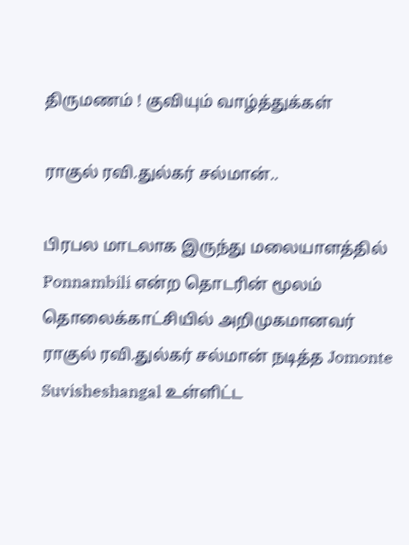திருமணம் ! குவியும் வாழ்த்துக்கள்

ராகுல் ரவி.துல்கர் சல்மான்..

பிரபல மாடலாக இருந்து மலையாளத்தில் Ponnambili என்ற தொடரின் மூலம் தொலைக்காட்சியில் அறிமுகமானவர் ராகுல் ரவி.துல்கர் சல்மான் நடித்த Jomonte Suvisheshangal உள்ளிட்ட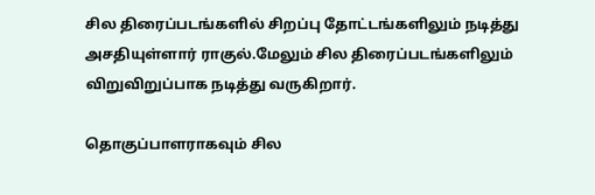சில திரைப்படங்களில் சிறப்பு தோட்டங்களிலும் நடித்து அசதியுள்ளார் ராகுல்.மேலும் சில திரைப்படங்களிலும் விறுவிறுப்பாக நடித்து வருகிறார்.

தொகுப்பாளராகவும் சில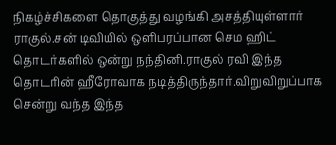நிகழ்ச்சிகளை தொகுத்து வழங்கி அசத்தியுள்ளார் ராகுல்.சன் டிவியில் ஒளிபரப்பான செம ஹிட் தொடர்களில் ஒன்று நந்தினி.ராகுல் ரவி இந்த தொடரின் ஹீரோவாக நடித்திருந்தார்.விறுவிறுப்பாக சென்று வந்த இந்த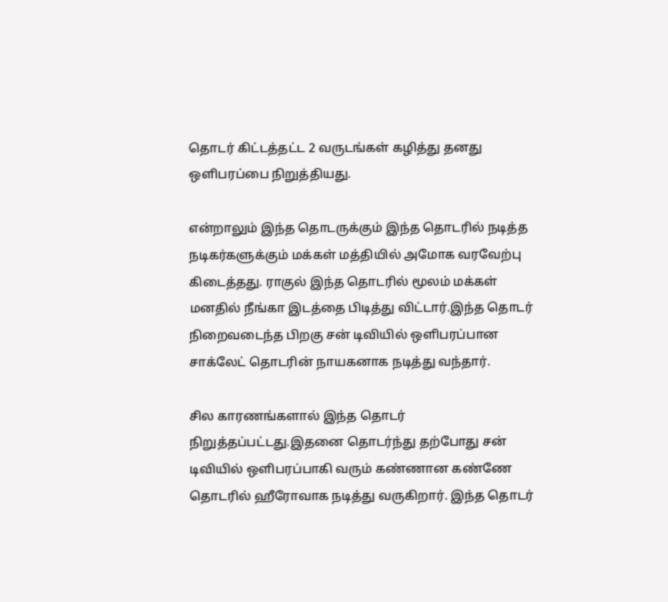தொடர் கிட்டத்தட்ட 2 வருடங்கள் கழித்து தனது ஒளிபரப்பை நிறுத்தியது.

என்றாலும் இந்த தொடருக்கும் இந்த தொடரில் நடித்த நடிகர்களுக்கும் மக்கள் மத்தியில் அமோக வரவேற்பு கிடைத்தது. ராகுல் இந்த தொடரில் மூலம் மக்கள் மனதில் நீங்கா இடத்தை பிடித்து விட்டார்.இந்த தொடர் நிறைவடைந்த பிறகு சன் டிவியில் ஒளிபரப்பான சாக்லேட் தொடரின் நாயகனாக நடித்து வந்தார்.

சில காரணங்களால் இந்த தொடர் நிறுத்தப்பட்டது.இதனை தொடர்ந்து தற்போது சன் டிவியில் ஒளிபரப்பாகி வரும் கண்ணான கண்ணே தொடரில் ஹீரோவாக நடித்து வருகிறார். இந்த தொடர்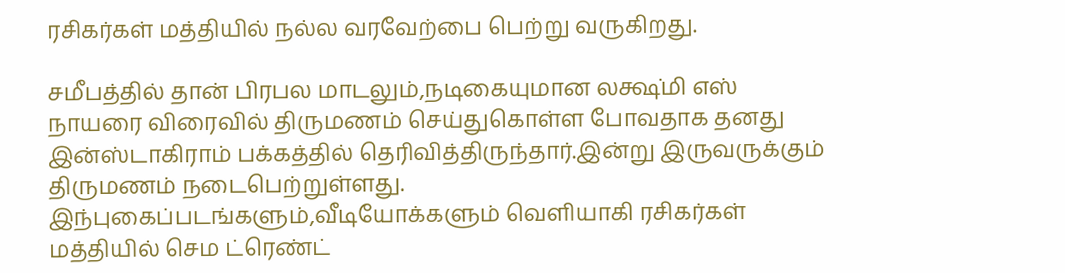ரசிகர்கள் மத்தியில் நல்ல வரவேற்பை பெற்று வருகிறது.

சமீபத்தில் தான் பிரபல மாடலும்,நடிகையுமான லக்ஷ்மி எஸ் நாயரை விரைவில் திருமணம் செய்துகொள்ள போவதாக தனது இன்ஸ்டாகிராம் பக்கத்தில் தெரிவித்திருந்தார்.இன்று இருவருக்கும் திருமணம் நடைபெற்றுள்ளது. இந்புகைப்படங்களும்,வீடியோக்களும் வெளியாகி ரசிகர்கள் மத்தியில் செம ட்ரெண்ட்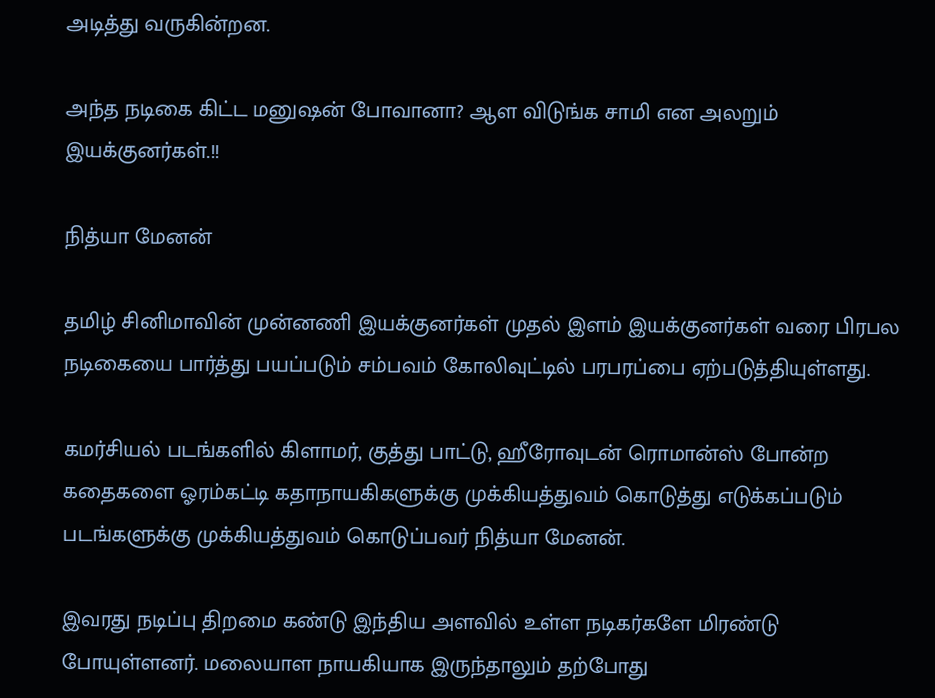அடித்து வருகின்றன.

அந்த நடிகை கிட்ட மனுஷன் போவானா? ஆள விடுங்க சாமி என அலறும் இயக்குனர்கள்.!!

நித்யா மேனன்

தமிழ் சினிமாவின் முன்னணி இயக்குனர்கள் முதல் இளம் இயக்குனர்கள் வரை பிரபல நடிகையை பார்த்து பயப்படும் சம்பவம் கோலிவுட்டில் பரபரப்பை ஏற்படுத்தியுள்ளது.

கமர்சியல் படங்களில் கிளாமர், குத்து பாட்டு, ஹீரோவுடன் ரொமான்ஸ் போன்ற கதைகளை ஓரம்கட்டி கதாநாயகிகளுக்கு முக்கியத்துவம் கொடுத்து எடுக்கப்படும் படங்களுக்கு முக்கியத்துவம் கொடுப்பவர் நித்யா மேனன்.

இவரது நடிப்பு திறமை கண்டு இந்திய அளவில் உள்ள நடிகர்களே மிரண்டு போயுள்ளனர். மலையாள நாயகியாக இருந்தாலும் தற்போது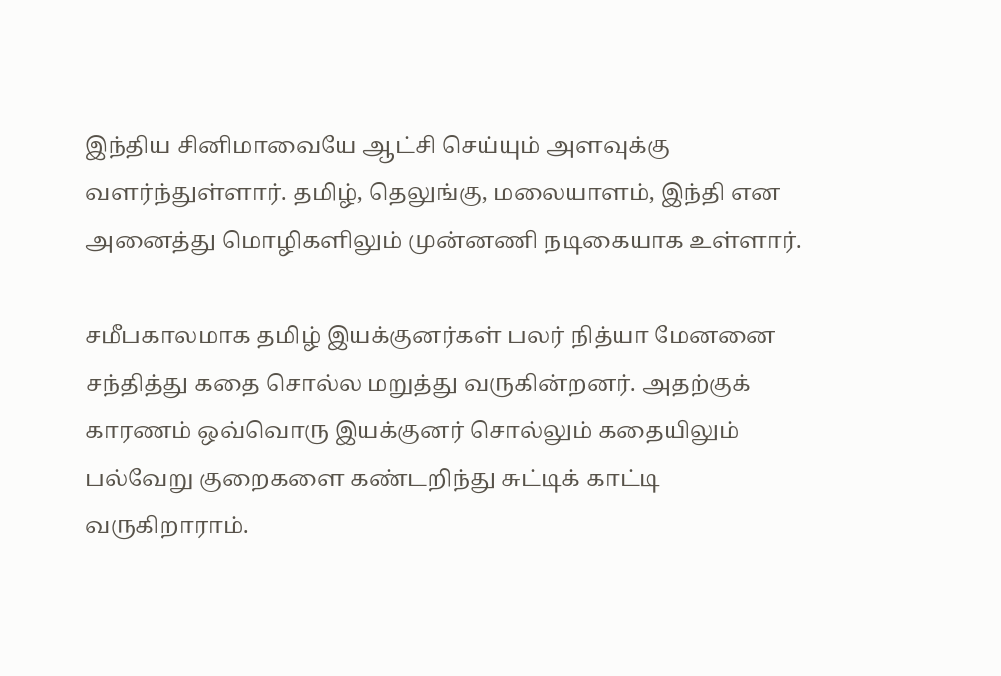இந்திய சினிமாவையே ஆட்சி செய்யும் அளவுக்கு வளர்ந்துள்ளார். தமிழ், தெலுங்கு, மலையாளம், இந்தி என அனைத்து மொழிகளிலும் முன்னணி நடிகையாக உள்ளார்.

சமீபகாலமாக தமிழ் இயக்குனர்கள் பலர் நித்யா மேனனை சந்தித்து கதை சொல்ல மறுத்து வருகின்றனர். அதற்குக் காரணம் ஒவ்வொரு இயக்குனர் சொல்லும் கதையிலும் பல்வேறு குறைகளை கண்டறிந்து சுட்டிக் காட்டி வருகிறாராம்.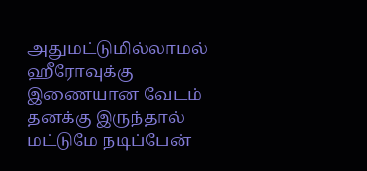அதுமட்டுமில்லாமல் ஹீரோவுக்கு இணையான வேடம் தனக்கு இருந்தால் மட்டுமே நடிப்பேன்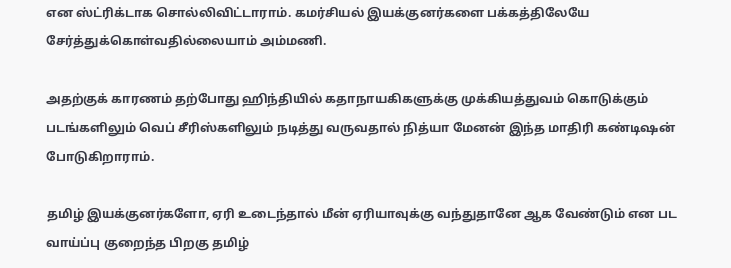என ஸ்ட்ரிக்டாக சொல்லிவிட்டாராம். கமர்சியல் இயக்குனர்களை பக்கத்திலேயே சேர்த்துக்கொள்வதில்லையாம் அம்மணி.

அதற்குக் காரணம் தற்போது ஹிந்தியில் கதாநாயகிகளுக்கு முக்கியத்துவம் கொடுக்கும் படங்களிலும் வெப் சீரிஸ்களிலும் நடித்து வருவதால் நித்யா மேனன் இந்த மாதிரி கண்டிஷன் போடுகிறாராம்.

தமிழ் இயக்குனர்களோ, ஏரி உடைந்தால் மீன் ஏரியாவுக்கு வந்துதானே ஆக வேண்டும் என பட வாய்ப்பு குறைந்த பிறகு தமிழ்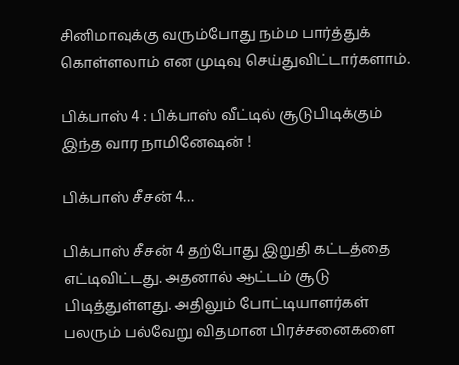சினிமாவுக்கு வரும்போது நம்ம பார்த்துக் கொள்ளலாம் என முடிவு செய்துவிட்டார்களாம்.

பிக்பாஸ் 4 : பிக்பாஸ் வீட்டில் சூடுபிடிக்கும் இந்த வார நாமினேஷன் !

பிக்பாஸ் சீசன் 4…

பிக்பாஸ் சீசன் 4 தற்போது இறுதி கட்டத்தை எட்டிவிட்டது. அதனால் ஆட்டம் சூடு பிடித்துள்ளது. அதிலும் போட்டியாளர்கள் பலரும் பல்வேறு விதமான பிரச்சனைகளை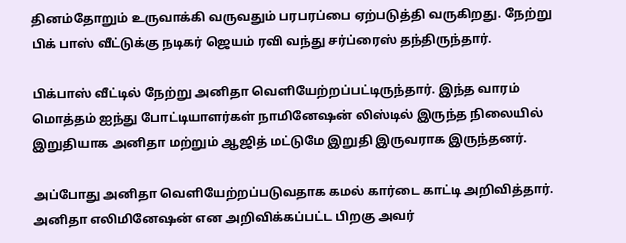தினம்தோறும் உருவாக்கி வருவதும் பரபரப்பை ஏற்படுத்தி வருகிறது. நேற்று பிக் பாஸ் வீட்டுக்கு நடிகர் ஜெயம் ரவி வந்து சர்ப்ரைஸ் தந்திருந்தார்.

பிக்பாஸ் வீட்டில் நேற்று அனிதா வெளியேற்றப்பட்டிருந்தார். இந்த வாரம் மொத்தம் ஐந்து போட்டியாளர்கள் நாமினேஷன் லிஸ்டில் இருந்த நிலையில் இறுதியாக அனிதா மற்றும் ஆஜித் மட்டுமே இறுதி இருவராக இருந்தனர்.

அப்போது அனிதா வெளியேற்றப்படுவதாக கமல் கார்டை காட்டி அறிவித்தார். அனிதா எலிமினேஷன் என அறிவிக்கப்பட்ட பிறகு அவர்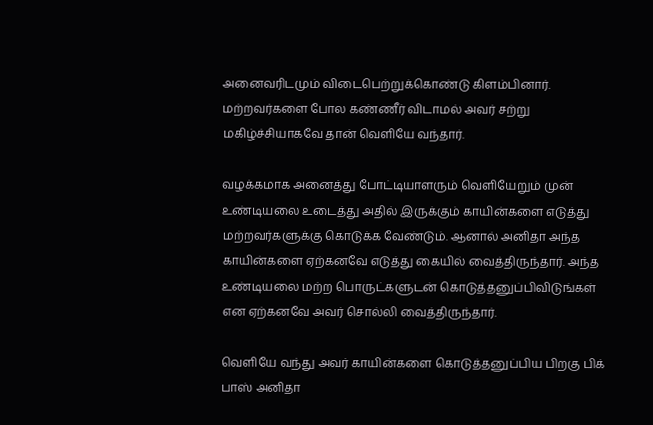அனைவரிடமும் விடைபெற்றுக்கொண்டு கிளம்பினார். மற்றவர்களை போல கண்ணீர் விடாமல் அவர் சற்று மகிழ்ச்சியாகவே தான் வெளியே வந்தார்.

வழக்கமாக அனைத்து போட்டியாளரும் வெளியேறும் முன் உண்டியலை உடைத்து அதில் இருக்கும் காயின்களை எடுத்து மற்றவர்களுக்கு கொடுக்க வேண்டும். ஆனால் அனிதா அந்த காயின்களை ஏற்கனவே எடுத்து கையில் வைத்திருந்தார். அந்த உண்டியலை மற்ற பொருட்களுடன் கொடுத்தனுப்பிவிடுங்கள் என ஏற்கனவே அவர் சொல்லி வைத்திருந்தார்.

வெளியே வந்து அவர் காயின்களை கொடுத்தனுப்பிய பிறகு பிக் பாஸ் அனிதா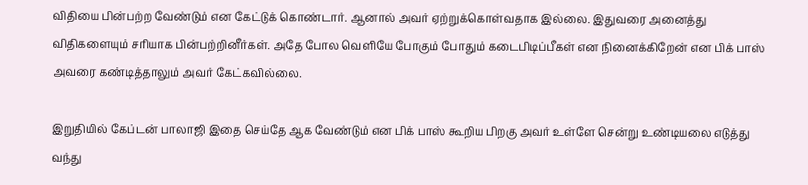விதியை பின்பற்ற வேண்டும் என கேட்டுக் கொண்டார். ஆனால் அவர் ஏற்றுக்கொள்வதாக இல்லை. இதுவரை அனைத்து விதிகளையும் சரியாக பின்பற்றினீர்கள். அதே போல வெளியே போகும் போதும் கடைபிடிப்பீகள் என நினைக்கிறேன் என பிக் பாஸ் அவரை கண்டித்தாலும் அவர் கேட்கவில்லை.

இறுதியில் கேப்டன் பாலாஜி இதை செய்தே ஆக வேண்டும் என பிக் பாஸ் கூறிய பிறகு அவர் உள்ளே சென்று உண்டியலை எடுத்து வந்து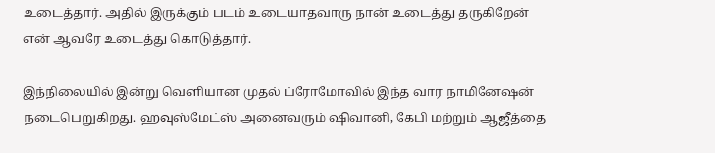உடைத்தார். அதில் இருக்கும் படம் உடையாதவாரு நான் உடைத்து தருகிறேன் என் ஆவரே உடைத்து கொடுத்தார்.

இந்நிலையில் இன்று வெளியான முதல் ப்ரோமோவில் இந்த வார நாமினேஷன் நடைபெறுகிறது. ஹவுஸ்மேட்ஸ் அனைவரும் ஷிவானி, கேபி மற்றும் ஆஜீத்தை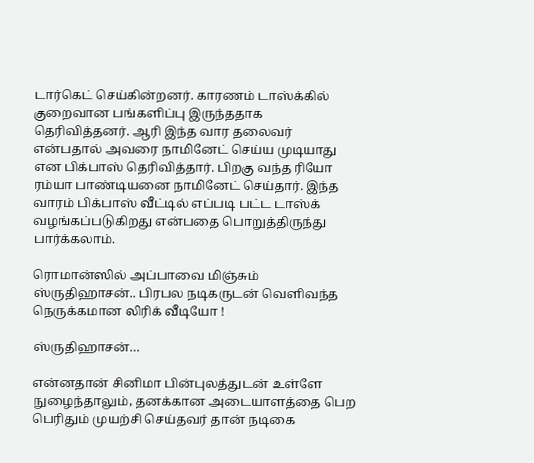டார்கெட் செய்கின்றனர். காரணம் டாஸ்க்கில் குறைவான பங்களிப்பு இருந்ததாக தெரிவித்தனர். ஆரி இந்த வார தலைவர் என்பதால் அவரை நாமினேட் செய்ய முடியாது என பிக்பாஸ் தெரிவித்தார். பிறகு வந்த ரியோ ரம்யா பாண்டியனை நாமினேட் செய்தார். இந்த வாரம் பிக்பாஸ் வீட்டில் எப்படி பட்ட டாஸ்க் வழங்கப்படுகிறது என்பதை பொறுத்திருந்து பார்க்கலாம்.

ரொமான்ஸில் அப்பாவை மிஞ்சும் ஸ்ருதிஹாசன்.. பிரபல நடிகருடன் வெளிவந்த நெருக்கமான லிரிக் வீடியோ !

ஸ்ருதிஹாசன்…

என்னதான் சினிமா பின்புலத்துடன் உள்ளே நுழைந்தாலும், தனக்கான அடையாளத்தை பெற பெரிதும் முயற்சி செய்தவர் தான் நடிகை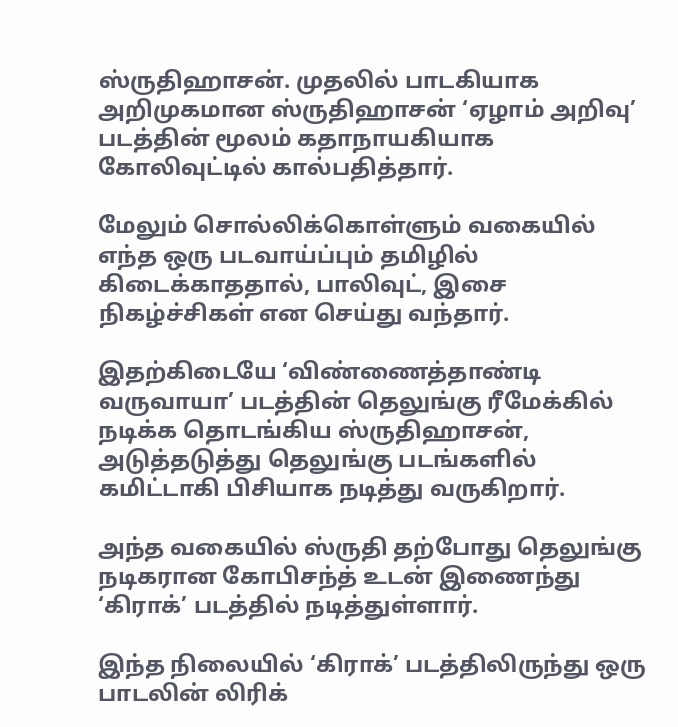ஸ்ருதிஹாசன். முதலில் பாடகியாக அறிமுகமான ஸ்ருதிஹாசன் ‘ஏழாம் அறிவு’ படத்தின் மூலம் கதாநாயகியாக கோலிவுட்டில் கால்பதித்தார்.

மேலும் சொல்லிக்கொள்ளும் வகையில் எந்த ஒரு படவாய்ப்பும் தமிழில் கிடைக்காததால், பாலிவுட், இசை நிகழ்ச்சிகள் என செய்து வந்தார்.

இதற்கிடையே ‘விண்ணைத்தாண்டி வருவாயா’ படத்தின் தெலுங்கு ரீமேக்கில் நடிக்க தொடங்கிய ஸ்ருதிஹாசன், அடுத்தடுத்து தெலுங்கு படங்களில் கமிட்டாகி பிசியாக நடித்து வருகிறார்.

அந்த வகையில் ஸ்ருதி தற்போது தெலுங்கு நடிகரான கோபிசந்த் உடன் இணைந்து ‘கிராக்’ படத்தில் நடித்துள்ளார்.

இந்த நிலையில் ‘கிராக்’ படத்திலிருந்து ஒரு பாடலின் லிரிக்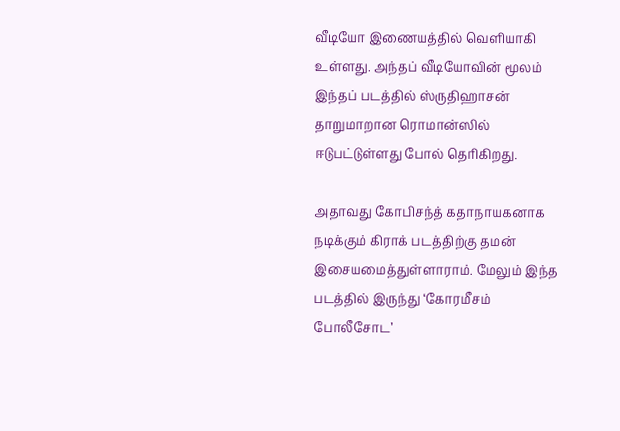வீடியோ இணையத்தில் வெளியாகி உள்ளது. அந்தப் வீடியோவின் மூலம் இந்தப் படத்தில் ஸ்ருதிஹாசன் தாறுமாறான ரொமான்ஸில் ஈடுபட்டுள்ளது போல் தெரிகிறது.

அதாவது கோபிசந்த் கதாநாயகனாக நடிக்கும் கிராக் படத்திற்கு தமன் இசையமைத்துள்ளாராம். மேலும் இந்த படத்தில் இருந்து ‘கோரமீசம் போலீசோட’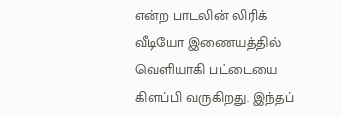என்ற பாடலின் லிரிக் வீடியோ இணையத்தில் வெளியாகி பட்டையை கிளப்பி வருகிறது. இந்தப்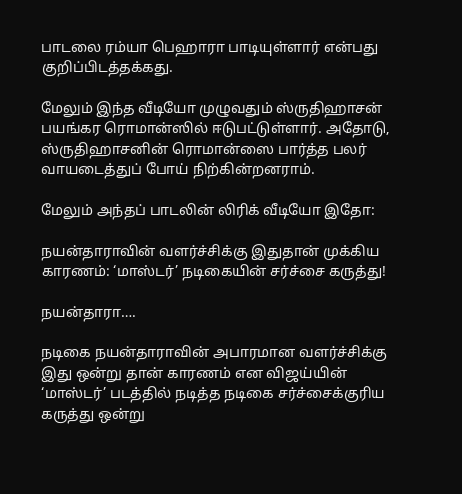பாடலை ரம்யா பெஹாரா பாடியுள்ளார் என்பது குறிப்பிடத்தக்கது.

மேலும் இந்த வீடியோ முழுவதும் ஸ்ருதிஹாசன் பயங்கர ரொமான்ஸில் ஈடுபட்டுள்ளார். அதோடு, ஸ்ருதிஹாசனின் ரொமான்ஸை பார்த்த பலர் வாயடைத்துப் போய் நிற்கின்றனராம்.

மேலும் அந்தப் பாடலின் லிரிக் வீடியோ இதோ:

நயன்தாராவின் வளர்ச்சிக்கு இதுதான் முக்கிய காரணம்: ‘மாஸ்டர்’ நடிகையின் சர்ச்சை கருத்து!

நயன்தாரா….

நடிகை நயன்தாராவின் அபாரமான வளர்ச்சிக்கு இது ஒன்று தான் காரணம் என விஜய்யின் ‘மாஸ்டர்’ படத்தில் நடித்த நடிகை சர்ச்சைக்குரிய கருத்து ஒன்று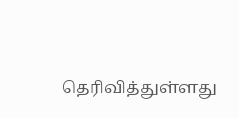தெரிவித்துள்ளது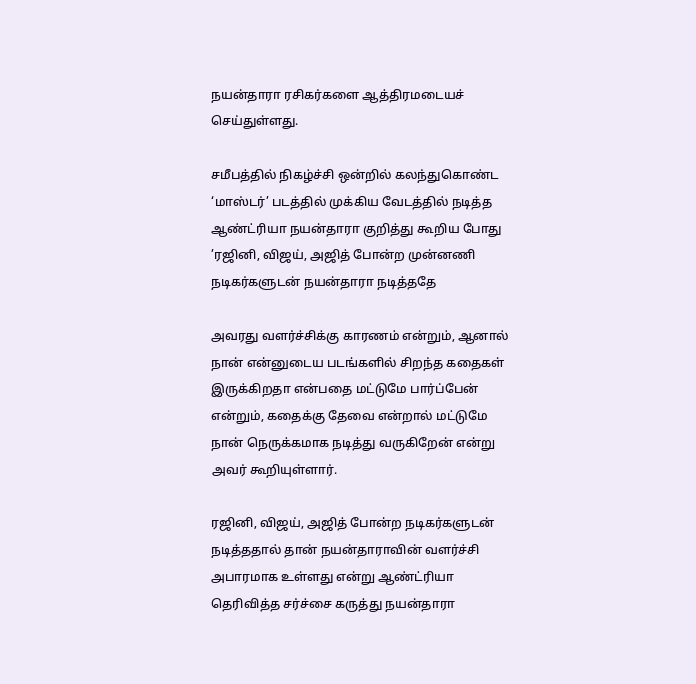நயன்தாரா ரசிகர்களை ஆத்திரமடையச் செய்துள்ளது.

சமீபத்தில் நிகழ்ச்சி ஒன்றில் கலந்துகொண்ட ‘மாஸ்டர்’ படத்தில் முக்கிய வேடத்தில் நடித்த ஆண்ட்ரியா நயன்தாரா குறித்து கூறிய போது ’ரஜினி, விஜய், அஜித் போன்ற முன்னணி நடிகர்களுடன் நயன்தாரா நடித்ததே

அவரது வளர்ச்சிக்கு காரணம் என்றும், ஆனால் நான் என்னுடைய படங்களில் சிறந்த கதைகள் இருக்கிறதா என்பதை மட்டுமே பார்ப்பேன் என்றும், கதைக்கு தேவை என்றால் மட்டுமே நான் நெருக்கமாக நடித்து வருகிறேன் என்று அவர் கூறியுள்ளார்.

ரஜினி, விஜய், அஜித் போன்ற நடிகர்களுடன் நடித்ததால் தான் நயன்தாராவின் வளர்ச்சி அபாரமாக உள்ளது என்று ஆண்ட்ரியா தெரிவித்த சர்ச்சை கருத்து நயன்தாரா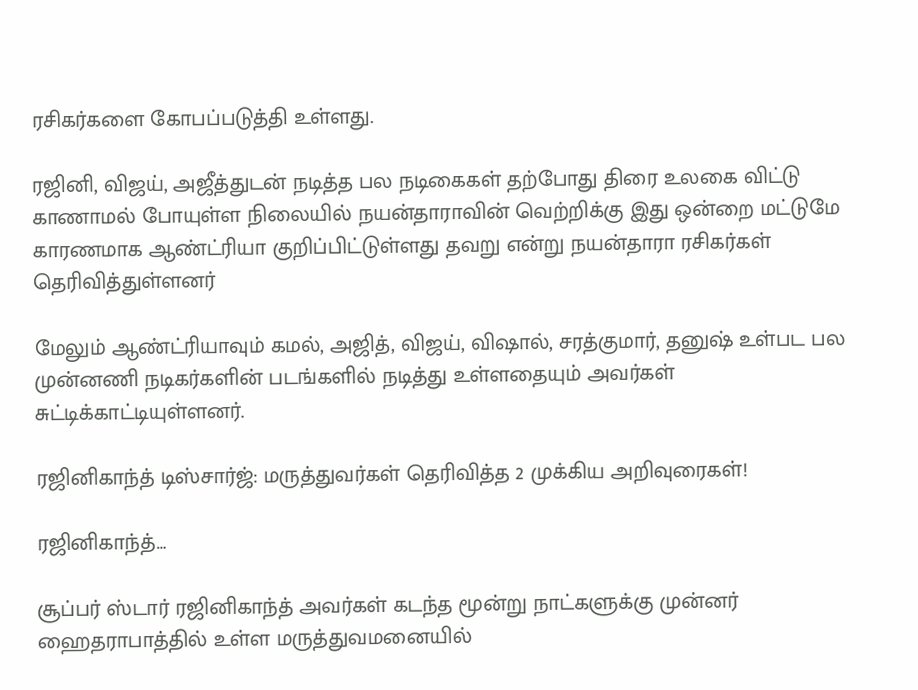ரசிகர்களை கோபப்படுத்தி உள்ளது.

ரஜினி, விஜய், அஜீத்துடன் நடித்த பல நடிகைகள் தற்போது திரை உலகை விட்டு காணாமல் போயுள்ள நிலையில் நயன்தாராவின் வெற்றிக்கு இது ஒன்றை மட்டுமே காரணமாக ஆண்ட்ரியா குறிப்பிட்டுள்ளது தவறு என்று நயன்தாரா ரசிகர்கள் தெரிவித்துள்ளனர்

மேலும் ஆண்ட்ரியாவும் கமல், அஜித், விஜய், விஷால், சரத்குமார், தனுஷ் உள்பட பல முன்னணி நடிகர்களின் படங்களில் நடித்து உள்ளதையும் அவர்கள் சுட்டிக்காட்டியுள்ளனர்.

ரஜினிகாந்த் டிஸ்சார்ஜ்: மருத்துவர்கள் தெரிவித்த 2 முக்கிய அறிவுரைகள்!

ரஜினிகாந்த்…

சூப்பர் ஸ்டார் ரஜினிகாந்த் அவர்கள் கடந்த மூன்று நாட்களுக்கு முன்னர் ஹைதராபாத்தில் உள்ள மருத்துவமனையில்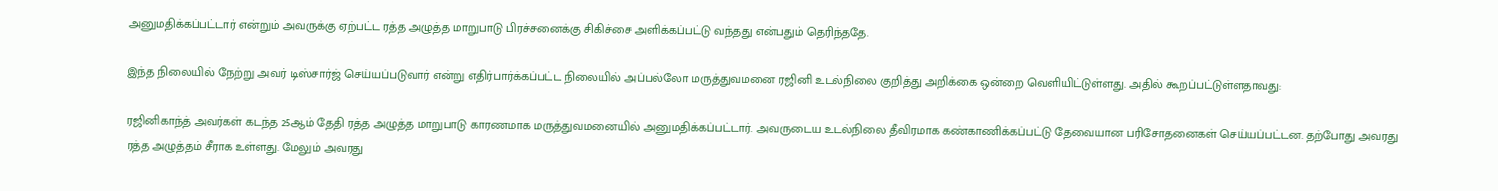அனுமதிக்கப்பட்டார் என்றும் அவருக்கு ஏற்பட்ட ரத்த அழுத்த மாறுபாடு பிரச்சனைக்கு சிகிச்சை அளிக்கப்பட்டு வந்தது என்பதும் தெரிந்ததே.

இந்த நிலையில் நேற்று அவர் டிஸ்சார்ஜ் செய்யப்படுவார் என்று எதிர்பார்க்கப்பட்ட நிலையில் அப்பல்லோ மருத்துவமனை ரஜினி உடல்நிலை குறித்து அறிக்கை ஒன்றை வெளியிட்டுள்ளது. அதில் கூறப்பட்டுள்ளதாவது:

ரஜினிகாந்த் அவர்கள் கடந்த 25ஆம் தேதி ரத்த அழுத்த மாறுபாடு காரணமாக மருத்துவமனையில் அனுமதிக்கப்பட்டார். அவருடைய உடல்நிலை தீவிரமாக கண்காணிக்கப்பட்டு தேவையான பரிசோதனைகள் செய்யப்பட்டன. தற்போது அவரது ரத்த அழுத்தம் சீராக உள்ளது. மேலும் அவரது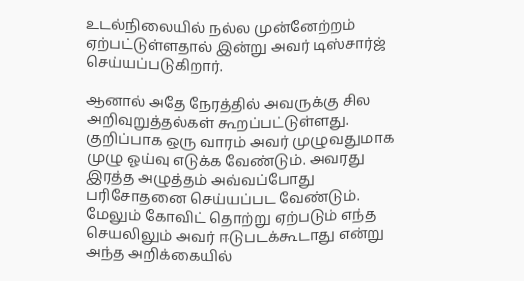உடல்நிலையில் நல்ல முன்னேற்றம் ஏற்பட்டுள்ளதால் இன்று அவர் டிஸ்சார்ஜ் செய்யப்படுகிறார்.

ஆனால் அதே நேரத்தில் அவருக்கு சில அறிவுறுத்தல்கள் கூறப்பட்டுள்ளது. குறிப்பாக ஒரு வாரம் அவர் முழுவதுமாக முழு ஓய்வு எடுக்க வேண்டும். அவரது இரத்த அழுத்தம் அவ்வப்போது பரிசோதனை செய்யப்பட வேண்டும். மேலும் கோவிட் தொற்று ஏற்படும் எந்த செயலிலும் அவர் ஈடுபடக்கூடாது என்று அந்த அறிக்கையில்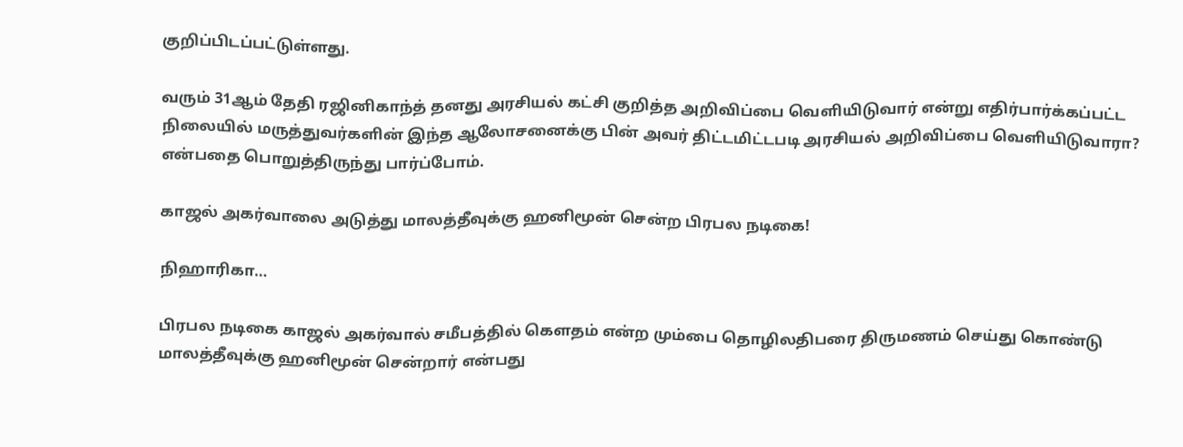குறிப்பிடப்பட்டுள்ளது.

வரும் 31ஆம் தேதி ரஜினிகாந்த் தனது அரசியல் கட்சி குறித்த அறிவிப்பை வெளியிடுவார் என்று எதிர்பார்க்கப்பட்ட நிலையில் மருத்துவர்களின் இந்த ஆலோசனைக்கு பின் அவர் திட்டமிட்டபடி அரசியல் அறிவிப்பை வெளியிடுவாரா? என்பதை பொறுத்திருந்து பார்ப்போம்.

காஜல் அகர்வாலை அடுத்து மாலத்தீவுக்கு ஹனிமூன் சென்ற பிரபல நடிகை!

நிஹாரிகா…

பிரபல நடிகை காஜல் அகர்வால் சமீபத்தில் கௌதம் என்ற மும்பை தொழிலதிபரை திருமணம் செய்து கொண்டு மாலத்தீவுக்கு ஹனிமூன் சென்றார் என்பது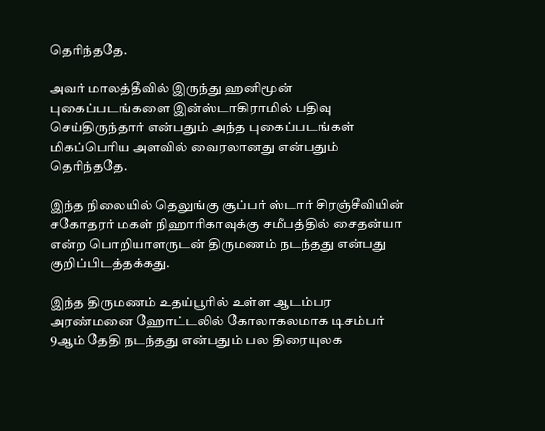தெரிந்ததே.

அவர் மாலத்தீவில் இருந்து ஹனிமூன் புகைப்படங்களை இன்ஸ்டாகிராமில் பதிவு செய்திருந்தார் என்பதும் அந்த புகைப்படங்கள் மிகப்பெரிய அளவில் வைரலானது என்பதும் தெரிந்ததே.

இந்த நிலையில் தெலுங்கு சூப்பர் ஸ்டார் சிரஞ்சீவியின் சகோதரர் மகள் நிஹாரிகாவுக்கு சமீபத்தில் சைதன்யா என்ற பொறியாளருடன் திருமணம் நடந்தது என்பது குறிப்பிடத்தக்கது.

இந்த திருமணம் உதய்பூரில் உள்ள ஆடம்பர அரண்மனை ஹோட்டலில் கோலாகலமாக டிசம்பர் 9ஆம் தேதி நடந்தது என்பதும் பல திரையுலக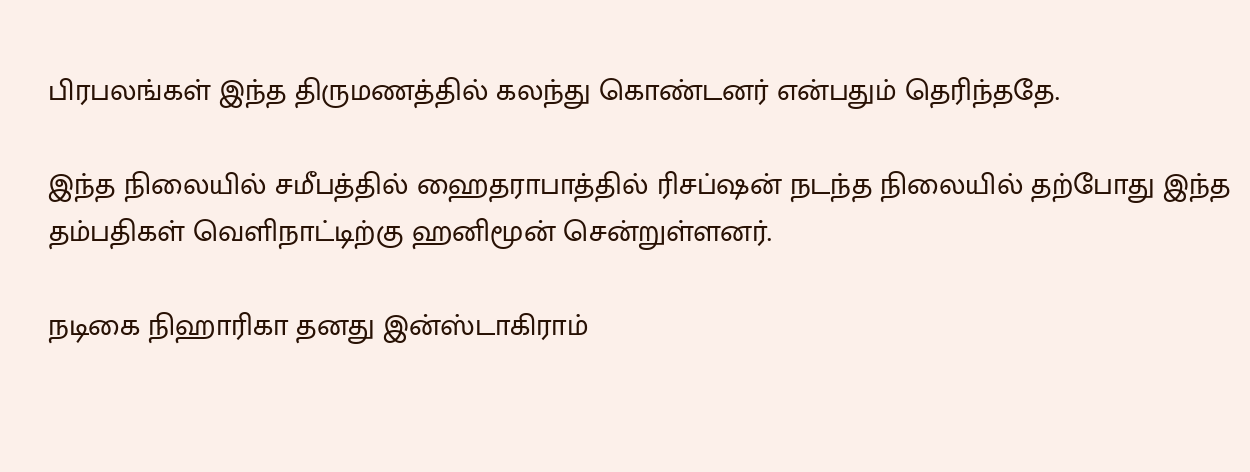பிரபலங்கள் இந்த திருமணத்தில் கலந்து கொண்டனர் என்பதும் தெரிந்ததே.

இந்த நிலையில் சமீபத்தில் ஹைதராபாத்தில் ரிசப்ஷன் நடந்த நிலையில் தற்போது இந்த தம்பதிகள் வெளிநாட்டிற்கு ஹனிமூன் சென்றுள்ளனர்.

நடிகை நிஹாரிகா தனது இன்ஸ்டாகிராம்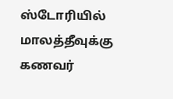ஸ்டோரியில் மாலத்தீவுக்கு கணவர்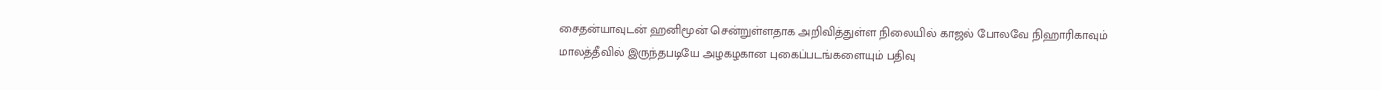சைதன்யாவுடன் ஹனிமூன் சென்றுள்ளதாக அறிவித்துள்ள நிலையில் காஜல் போலவே நிஹாரிகாவும் மாலத்தீவில் இருந்தபடியே அழகழகான புகைப்படங்களையும் பதிவு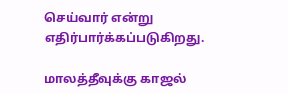செய்வார் என்று எதிர்பார்க்கப்படுகிறது.

மாலத்தீவுக்கு காஜல்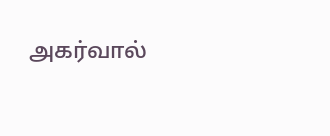அகர்வால்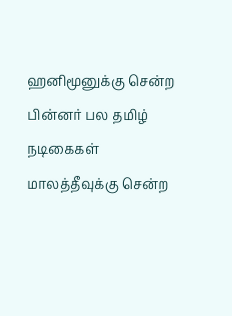ஹனிமூனுக்கு சென்ற பின்னர் பல தமிழ் நடிகைகள் மாலத்தீவுக்கு சென்ற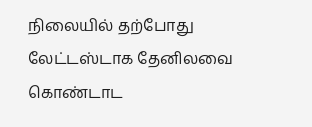நிலையில் தற்போது லேட்டஸ்டாக தேனிலவை கொண்டாட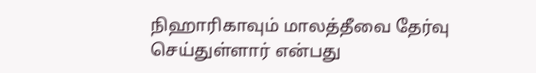நிஹாரிகாவும் மாலத்தீவை தேர்வு செய்துள்ளார் என்பது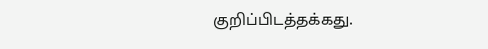குறிப்பிடத்தக்கது.